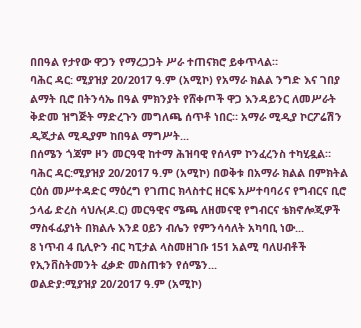በበዓል የታየው ዋጋን የማረጋጋት ሥራ ተጠናክሮ ይቀጥላል።
ባሕር ዳር: ሚያዝያ 20/2017 ዓ.ም (አሚኮ) የአማራ ክልል ንግድ እና ገበያ ልማት ቢሮ በትንሳኤ በዓል ምክንያት የሸቀጦች ዋጋ እንዳይንር ለመሥራት ቅድመ ዝግጅት ማድረጉን መግለጫ ሰጥቶ ነበር። አማራ ሚዲያ ኮርፖሬሽን ዲጂታል ሚዲያም ከበዓል ማግሥት...
በሰሜን ጎጃም ዞን መርዓዊ ከተማ ሕዝባዊ የሰላም ኮንፈረንስ ተካሂዷል።
ባሕር ዳር:ሚያዝያ 20/2017 ዓ.ም (አሚኮ) በወቅቱ በአማራ ክልል በምክትል ርዕሰ መሥተዳድር ማዕረግ የገጠር ክላስተር ዘርፍ አሥተባባሪና የግብርና ቢሮ ኃላፊ ድረስ ሳህሉ(ዶ.ር) መርዓዊና ሜጫ ለዘመናዊ የግብርና ቴክኖሎጂዎች ማስፋፊያነት በክልሉ እንደ ዐይን ብሌን የምንሳሳለት አካባቢ ነው...
8 ነጥብ 4 ቢሊዮን ብር ካፒታል ላስመዘገቡ 151 አልሚ ባለሀብቶች የኢንቨስትመንት ፈቃድ መስጠቱን የሰሜን...
ወልድያ:ሚያዝያ 20/2017 ዓ.ም (አሚኮ)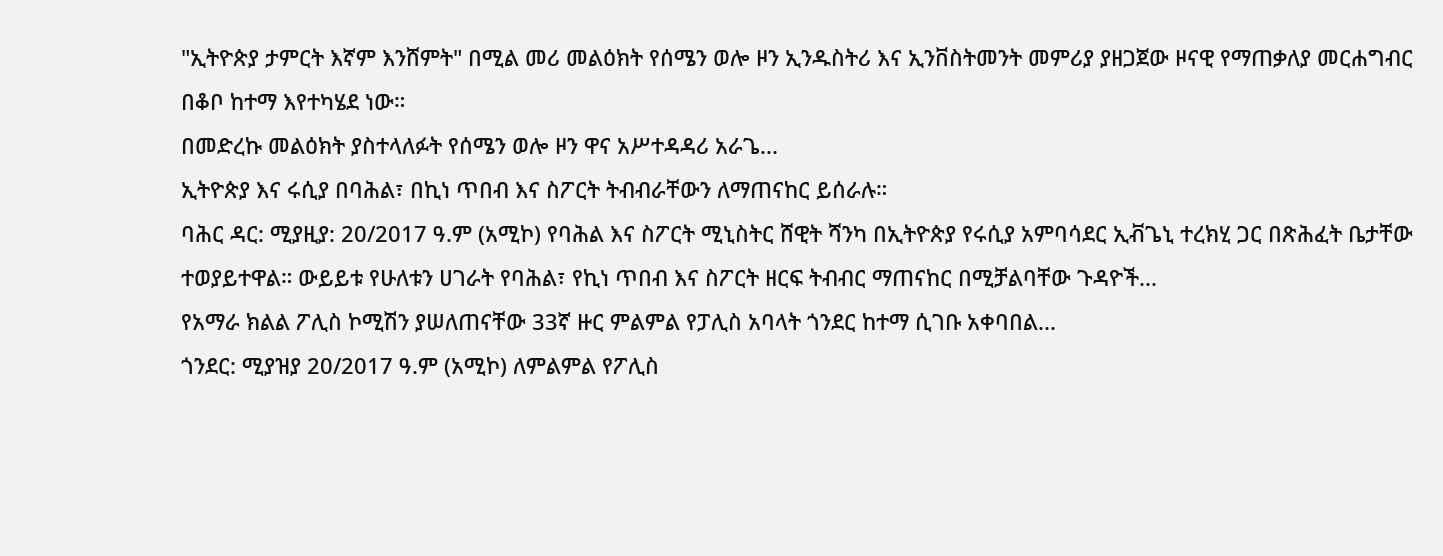"ኢትዮጵያ ታምርት እኛም እንሸምት" በሚል መሪ መልዕክት የሰሜን ወሎ ዞን ኢንዱስትሪ እና ኢንቨስትመንት መምሪያ ያዘጋጀው ዞናዊ የማጠቃለያ መርሐግብር በቆቦ ከተማ እየተካሄደ ነው።
በመድረኩ መልዕክት ያስተላለፉት የሰሜን ወሎ ዞን ዋና አሥተዳዳሪ አራጌ...
ኢትዮጵያ እና ሩሲያ በባሕል፣ በኪነ ጥበብ እና ስፖርት ትብብራቸውን ለማጠናከር ይሰራሉ።
ባሕር ዳር: ሚያዚያ: 20/2017 ዓ.ም (አሚኮ) የባሕል እና ስፖርት ሚኒስትር ሸዊት ሻንካ በኢትዮጵያ የሩሲያ አምባሳደር ኢቭጌኒ ተረክሂ ጋር በጽሕፈት ቤታቸው ተወያይተዋል። ውይይቱ የሁለቱን ሀገራት የባሕል፣ የኪነ ጥበብ እና ስፖርት ዘርፍ ትብብር ማጠናከር በሚቻልባቸው ጉዳዮች...
የአማራ ክልል ፖሊስ ኮሚሽን ያሠለጠናቸው 33ኛ ዙር ምልምል የፓሊስ አባላት ጎንደር ከተማ ሲገቡ አቀባበል...
ጎንደር: ሚያዝያ 20/2017 ዓ.ም (አሚኮ) ለምልምል የፖሊስ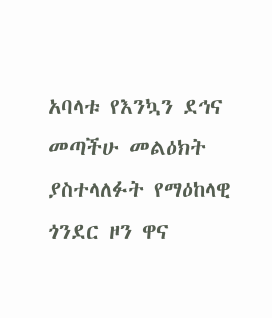አባላቱ የእንኳን ደኅና መጣችሁ መልዕክት ያስተላለፉት የማዕከላዊ ጎንደር ዞን ዋና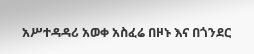አሥተዳዳሪ አወቀ አስፈሬ በዞኑ እና በጎንደር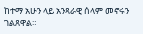ከተማ አሁን ላይ አንጻራዊ ሰላም መኖሩን ገልጸዋል።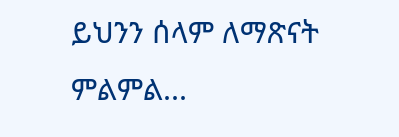ይህንን ሰላም ለማጽናት ምልምል...